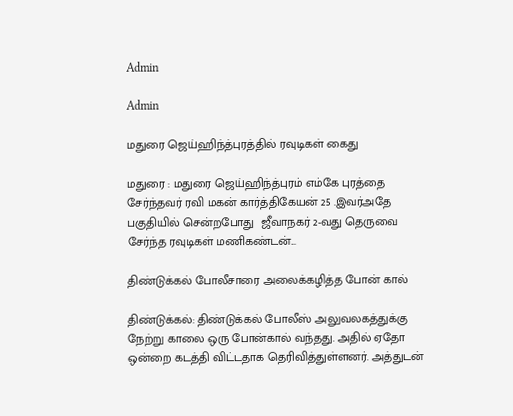Admin

Admin

மதுரை ஜெய்ஹிந்த்புரத்தில் ரவுடிகள் கைது

மதுரை : மதுரை ஜெய்ஹிந்த்புரம் எம்கே புரத்தை சேர்ந்தவர் ரவி மகன் கார்த்திகேயன் 25 .இவர்அதே பகுதியில் சென்றபோது  ஜீவாநகர் 2-வது தெருவை சேர்ந்த ரவுடிகள் மணிகண்டன்...

திண்டுக்கல் போலீசாரை அலைக்கழித்த போன் கால்

திண்டுக்கல்: திண்டுக்கல் போலீஸ் அலுவலகத்துக்கு நேற்று காலை ஒரு போன்கால் வந்தது. அதில் ஏதோ ஒன்றை கடத்தி விட்டதாக தெரிவித்துள்ளனர். அத்துடன்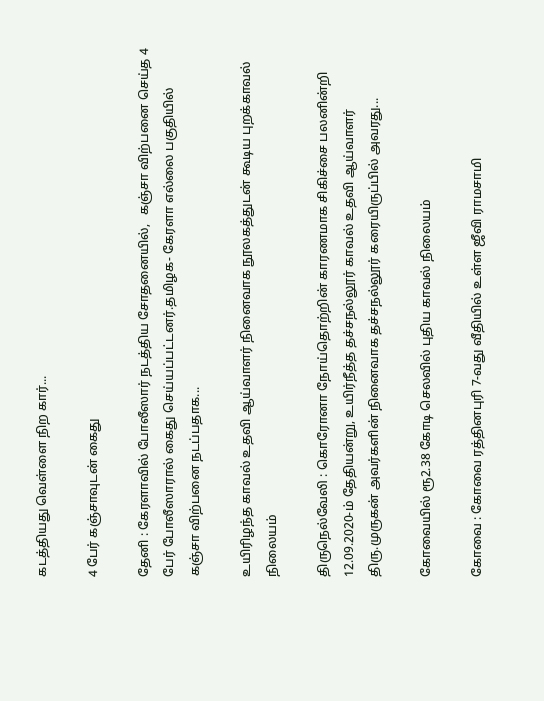கடத்தியது வெள்ளை நிற கார்...

4 பேர் கஞ்சாவுடன் கைது

தேனி : கேரளாவில் போலீஸார் நடத்திய சோதனையில்,   கஞ்சா விற்பனை செய்த 4 பேர் போலீஸாரால் கைது செய்யப்பட்டனர்.தமிழக- கேரளா எல்லை பகுதியில் கஞ்சா விற்பனை நடப்பதாக...

உயிரிழந்த காவல் உதவி ஆய்வாளர் நினைவாக நூலகத்துடன் கூடிய புறக்காவல் நிலையம்

திருநெல்வேலி : கொரோனா நோய்தொற்றின் காரணமாக சிகிச்சை பலனின்றி 12.09.2020-ம் தேதியன்று, உயிர்நீத்த தச்சநல்லூர் காவல் உதவி ஆய்வாளர் திரு.முருகன் அவர்களின் நினைவாக தச்சநல்லூர் கரையிருப்பில் அவரது...

கோவையில் ரூ2.38 கோடி செலவில் புதிய காவல் நிலையம்

கோவை : கோவை ரத்தினபுரி 7-வது வீதியில் உள்ள ஜீவி ராமசாமி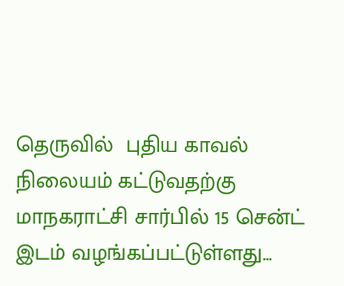தெருவில்  புதிய காவல் நிலையம் கட்டுவதற்கு மாநகராட்சி சார்பில் 15 சென்ட் இடம் வழங்கப்பட்டுள்ளது...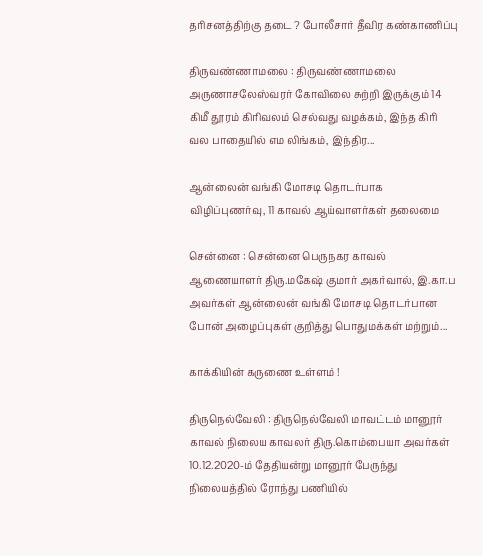தரிசனத்திற்கு தடை ? போலீசார் தீவிர கண்காணிப்பு

திருவண்ணாமலை : திருவண்ணாமலை அருணாசலேஸ்வரர் கோவிலை சுற்றி இருக்கும் 14 கிமீ தூரம் கிரிவலம் செல்வது வழக்கம், இந்த கிரி வல பாதையில் எம லிங்கம், இந்திர...

ஆன்லைன் வங்கி மோசடி தொடர்பாக விழிப்புணர்வு, 11 காவல் ஆய்வாளர்கள் தலைமை

சென்னை : சென்னை பெருநகர காவல் ஆணையாளர் திரு.மகேஷ் குமார் அகர்வால், இ.கா.ப அவர்கள் ஆன்லைன் வங்கி மோசடி தொடர்பான போன் அழைப்புகள் குறித்து பொதுமக்கள் மற்றும்...

காக்கியின் கருணை உள்ளம் !

திருநெல்வேலி : திருநெல்வேலி மாவட்டம் மானூர் காவல் நிலைய காவலர் திரு.கொம்பையா அவர்கள் 10.12.2020-ம் தேதியன்று மானூர் பேருந்து நிலையத்தில் ரோந்து பணியில்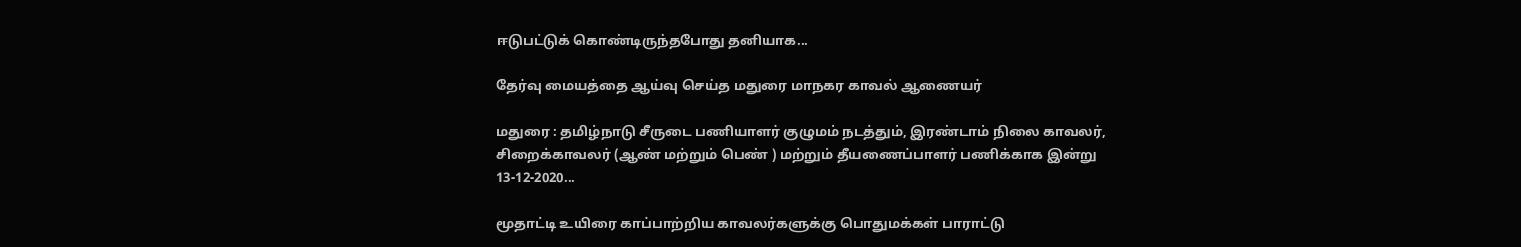ஈடுபட்டுக் கொண்டிருந்தபோது தனியாக...

தேர்வு மையத்தை ஆய்வு செய்த மதுரை மாநகர காவல் ஆணையர்

மதுரை : தமிழ்நாடு சீருடை பணியாளர் குழுமம் நடத்தும், இரண்டாம் நிலை காவலர், சிறைக்காவலர் (ஆண் மற்றும் பெண் ) மற்றும் தீயணைப்பாளர் பணிக்காக இன்று 13-12-2020...

மூதாட்டி உயிரை காப்பாற்றிய காவலர்களுக்கு பொதுமக்கள் பாராட்டு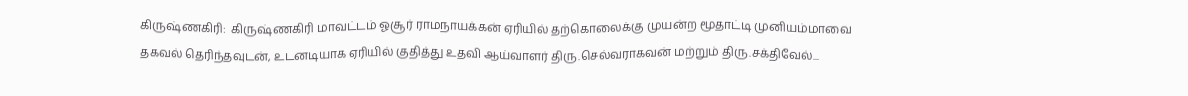கிருஷ்ணகிரி:  கிருஷ்ணகிரி மாவட்டம் ஓசூர் ராமநாயக்கன் ஏரியில் தற்கொலைக்கு முயன்ற மூதாட்டி முனியம்மாவை தகவல் தெரிந்தவுடன், உடனடியாக ஏரியில் குதித்து உதவி ஆய்வாளர் திரு.செல்வராகவன் மற்றும் திரு.சக்திவேல்...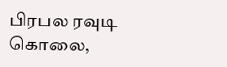பிரபல ரவுடி  கொலை,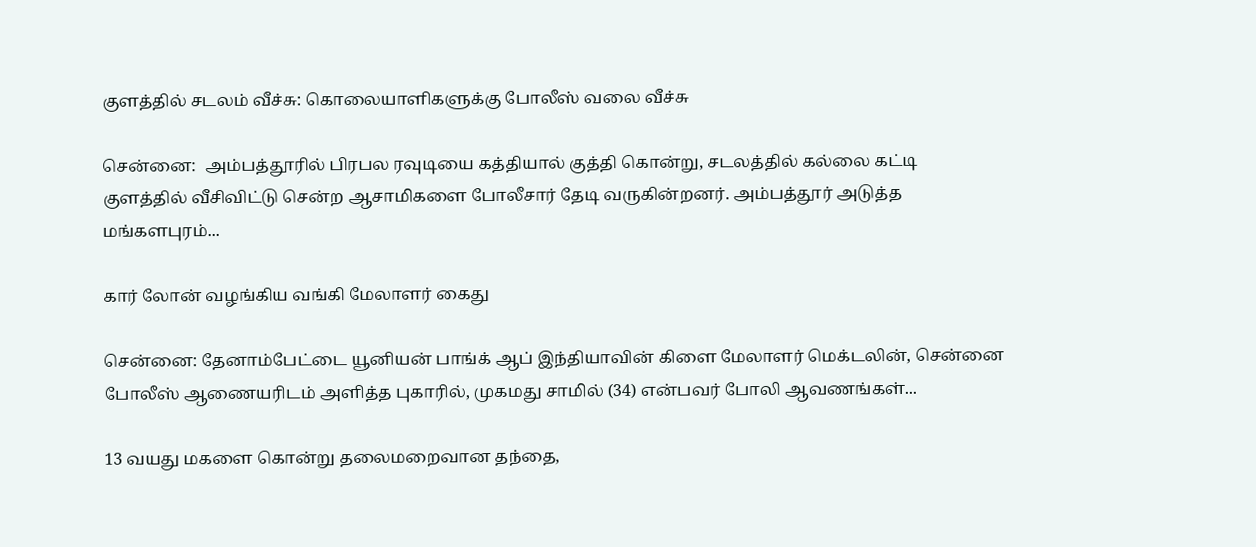குளத்தில் சடலம் வீச்சு: கொலையாளிகளுக்கு போலீஸ் வலை வீச்சு

சென்னை:  அம்பத்தூரில் பிரபல ரவுடியை கத்தியால் குத்தி கொன்று, சடலத்தில் கல்லை கட்டி குளத்தில் வீசிவிட்டு சென்ற ஆசாமிகளை போலீசார் தேடி வருகின்றனர். அம்பத்தூர் அடுத்த மங்களபுரம்...

கார் லோன் வழங்கிய வங்கி மேலாளர் கைது

சென்னை: தேனாம்பேட்டை யூனியன் பாங்க் ஆப் இந்தியாவின் கிளை மேலாளர் மெக்டலின், சென்னை போலீஸ் ஆணையரிடம் அளித்த புகாரில், முகமது சாமில் (34) என்பவர் போலி ஆவணங்கள்...

13 வயது மகளை கொன்று தலைமறைவான தந்தை,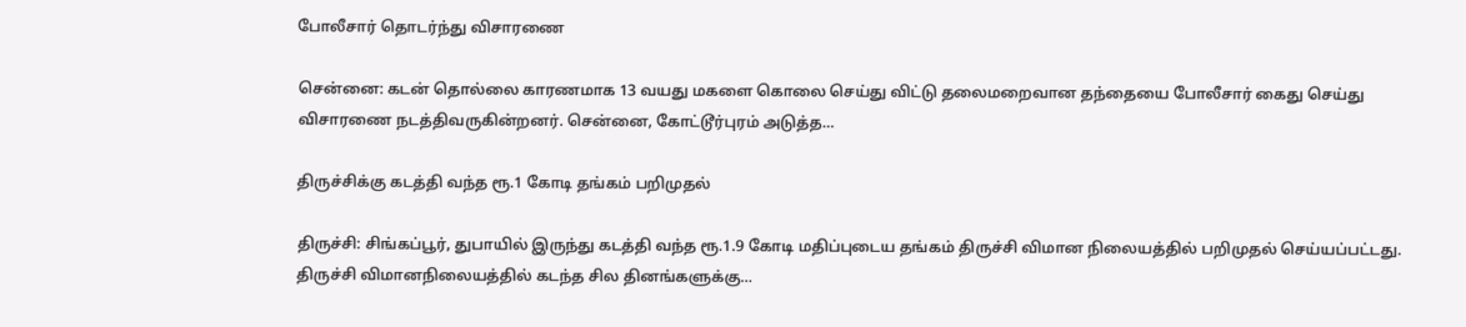போலீசார் தொடர்ந்து விசாரணை

சென்னை: கடன் தொல்லை காரணமாக 13 வயது மகளை கொலை செய்து விட்டு தலைமறைவான தந்தையை போலீசார் கைது செய்து விசாரணை நடத்திவருகின்றனர். சென்னை, கோட்டூர்புரம் அடுத்த...

திருச்சிக்கு கடத்தி வந்த ரூ.1 கோடி தங்கம் பறிமுதல்

திருச்சி: சிங்கப்பூர், துபாயில் இருந்து கடத்தி வந்த ரூ.1.9 கோடி மதிப்புடைய தங்கம் திருச்சி விமான நிலையத்தில் பறிமுதல் செய்யப்பட்டது. திருச்சி விமானநிலையத்தில் கடந்த சில தினங்களுக்கு...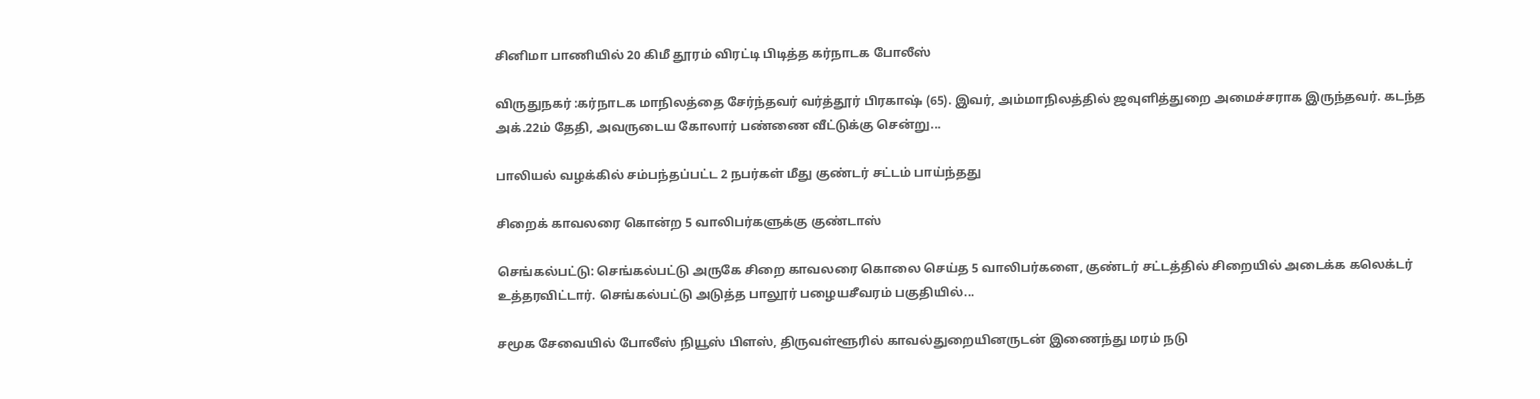சினிமா பாணியில் 20 கிமீ தூரம் விரட்டி பிடித்த கர்நாடக போலீஸ்

விருதுநகர் :கர்நாடக மாநிலத்தை சேர்ந்தவர் வர்த்தூர் பிரகாஷ் (65). இவர், அம்மாநிலத்தில் ஜவுளித்துறை அமைச்சராக இருந்தவர். கடந்த அக்.22ம் தேதி, அவருடைய கோலார் பண்ணை வீட்டுக்கு சென்று...

பாலியல் வழக்கில் சம்பந்தப்பட்ட 2 நபர்கள் மீது குண்டர் சட்டம் பாய்ந்தது

சிறைக் காவலரை கொன்ற 5 வாலிபர்களுக்கு குண்டாஸ்

செங்கல்பட்டு: செங்கல்பட்டு அருகே சிறை காவலரை கொலை செய்த 5 வாலிபர்களை, குண்டர் சட்டத்தில் சிறையில் அடைக்க கலெக்டர் உத்தரவிட்டார். செங்கல்பட்டு அடுத்த பாலூர் பழையசீவரம் பகுதியில்...

சமூக சேவையில் போலீஸ் நியூஸ் பிளஸ், திருவள்ளூரில் காவல்துறையினருடன் இணைந்து மரம் நடு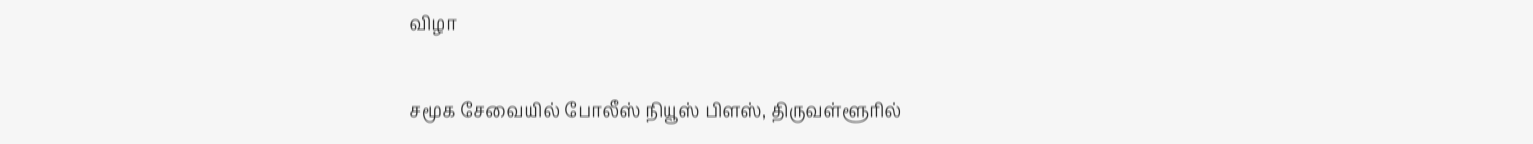விழா

சமூக சேவையில் போலீஸ் நியூஸ் பிளஸ், திருவள்ளூரில்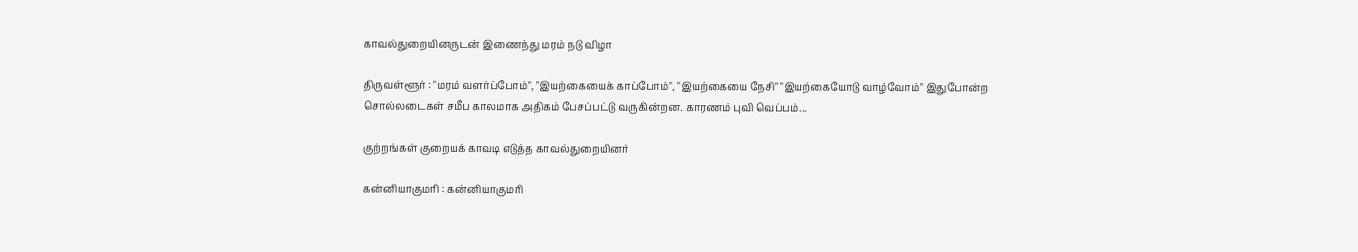காவல்துறையினருடன் இணைந்து மரம் நடு விழா

திருவள்ளூர் : "மரம் வளர்ப்போம்", "இயற்கையைக் காப்போம்", "இயற்கையை நேசி" "இயற்கையோடு வாழ்வோம்" இதுபோன்ற சொல்லடைகள் சமீப காலமாக அதிகம் பேசப்பட்டு வருகின்றன. காரணம் புவி வெப்பம்...

குற்றங்கள் குறையக் காவடி எடுத்த காவல்துறையினர்

கன்னியாகுமரி : கன்னியாகுமரி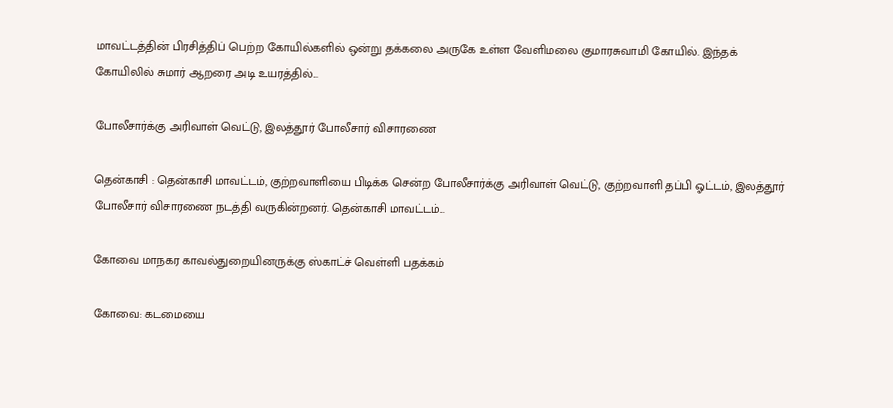மாவட்டத்தின் பிரசித்திப் பெற்ற கோயில்களில் ஒன்று தக்கலை அருகே உள்ள வேளிமலை குமாரசுவாமி கோயில். இந்தக் கோயிலில் சுமார் ஆறரை அடி உயரத்தில்...

போலீசார்க்கு அரிவாள் வெட்டு, இலத்தூர் போலீசார் விசாரணை

தென்காசி : தென்காசி மாவட்டம், குற்றவாளியை பிடிக்க சென்ற போலீசார்க்கு அரிவாள் வெட்டு, குற்றவாளி தப்பி ஓட்டம், இலத்தூர் போலீசார் விசாரணை நடத்தி வருகின்றனர். தென்காசி மாவட்டம்...

கோவை மாநகர காவல்துறையினருக்கு ஸ்காட்ச் வெள்ளி பதக்கம்

கோவை: கடமையை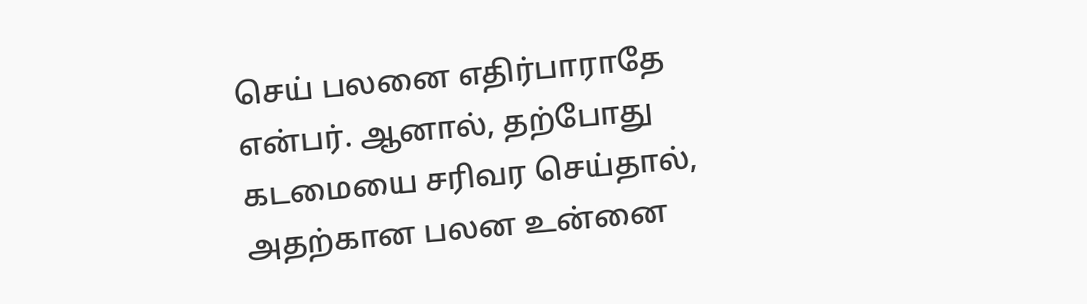செய் பலனை எதிர்பாராதே என்பர். ஆனால், தற்போது கடமையை சரிவர செய்தால், அதற்கான பலன உன்னை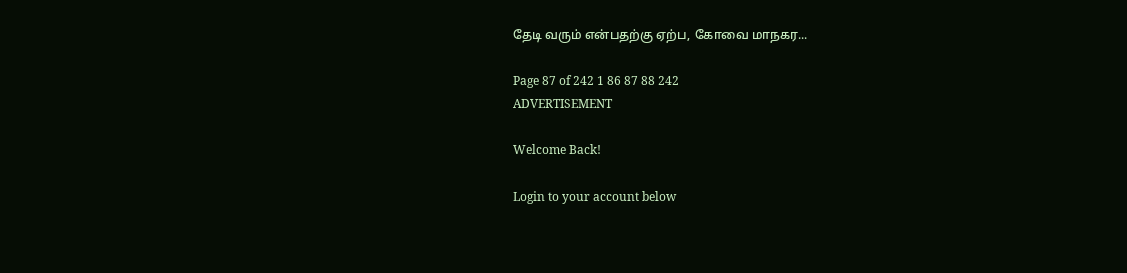தேடி வரும் என்பதற்கு ஏற்ப, கோவை மாநகர...

Page 87 of 242 1 86 87 88 242
ADVERTISEMENT

Welcome Back!

Login to your account below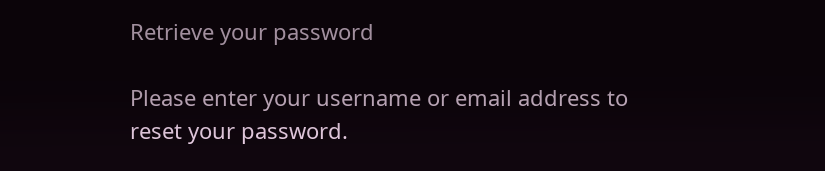Retrieve your password

Please enter your username or email address to reset your password.